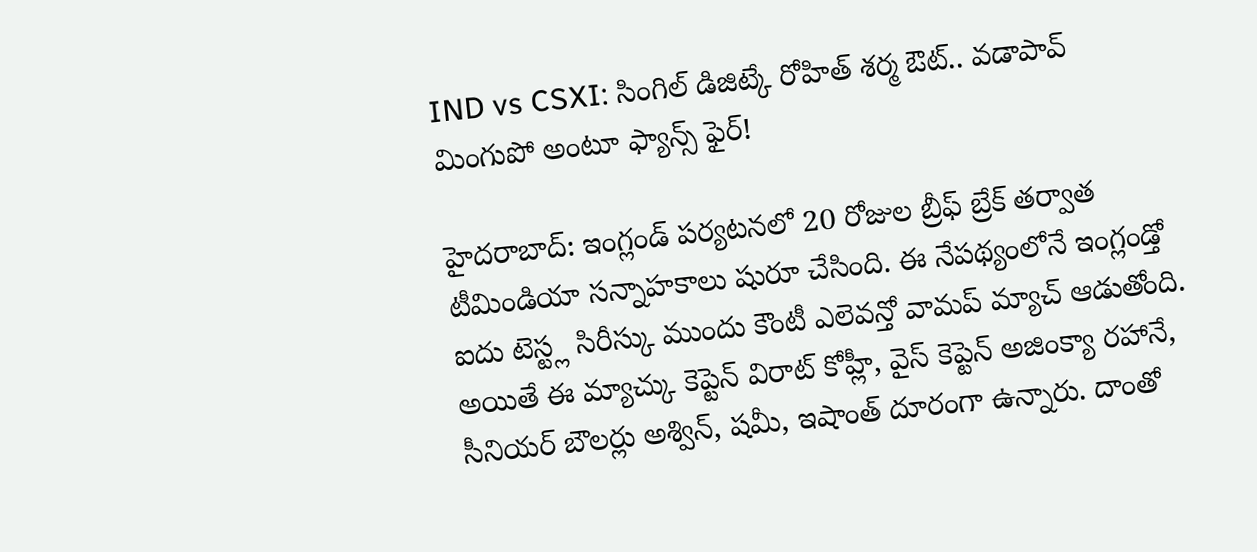IND vs CSXI: సింగిల్ డిజిట్కే రోహిత్ శర్మ ఔట్.. వడాపావ్ మింగుపో అంటూ ఫ్యాన్స్ ఫైర్!

హైదరాబాద్: ఇంగ్లండ్ పర్యటనలో 20 రోజుల బ్రీఫ్ బ్రేక్ తర్వాత టీమిండియా సన్నాహకాలు షురూ చేసింది. ఈ నేపథ్యంలోనే ఇంగ్లండ్తో ఐదు టెస్ట్ల సిరీస్కు ముందు కౌంటీ ఎలెవన్తో వామప్ మ్యాచ్ ఆడుతోంది. అయితే ఈ మ్యాచ్కు కెప్టెన్ విరాట్ కోహ్లీ, వైస్ కెప్టెన్ అజింక్యా రహానే, సీనియర్ బౌలర్లు అశ్విన్, షమీ, ఇషాంత్ దూరంగా ఉన్నారు. దాంతో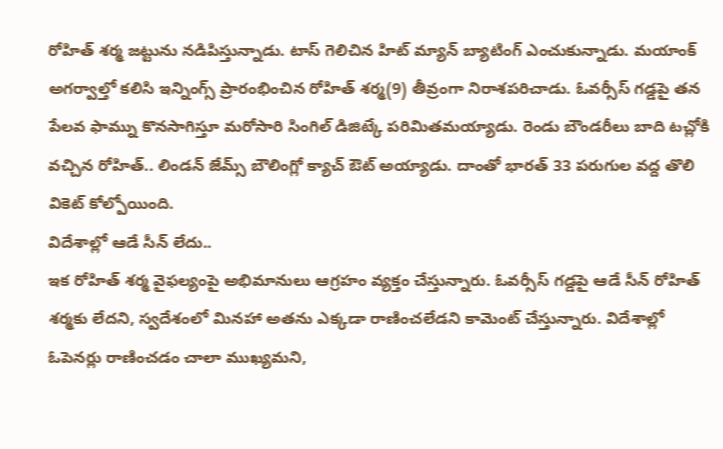రోహిత్ శర్మ జట్టును నడిపిస్తున్నాడు. టాస్ గెలిచిన హిట్ మ్యాన్ బ్యాటింగ్ ఎంచుకున్నాడు. మయాంక్ అగర్వాల్తో కలిసి ఇన్నింగ్స్ ప్రారంభించిన రోహిత్ శర్మ(9) తీవ్రంగా నిరాశపరిచాడు. ఓవర్సీస్ గడ్డపై తన పేలవ ఫామ్ను కొనసాగిస్తూ మరోసారి సింగిల్ డిజిట్కే పరిమితమయ్యాడు. రెండు బౌండరీలు బాది టచ్లోకి వచ్చిన రోహిత్.. లిండన్ జేమ్స్ బౌలింగ్లో క్యాచ్ ఔట్ అయ్యాడు. దాంతో భారత్ 33 పరుగుల వద్ద తొలి వికెట్ కోల్పోయింది.
విదేశాల్లో ఆడే సీన్ లేదు..
ఇక రోహిత్ శర్మ వైఫల్యంపై అభిమానులు ఆగ్రహం వ్యక్తం చేస్తున్నారు. ఓవర్సీస్ గడ్డపై ఆడే సీన్ రోహిత్ శర్మకు లేదని, స్వదేశంలో మినహా అతను ఎక్కడా రాణించలేడని కామెంట్ చేస్తున్నారు. విదేశాల్లో ఓపెనర్లు రాణించడం చాలా ముఖ్యమని,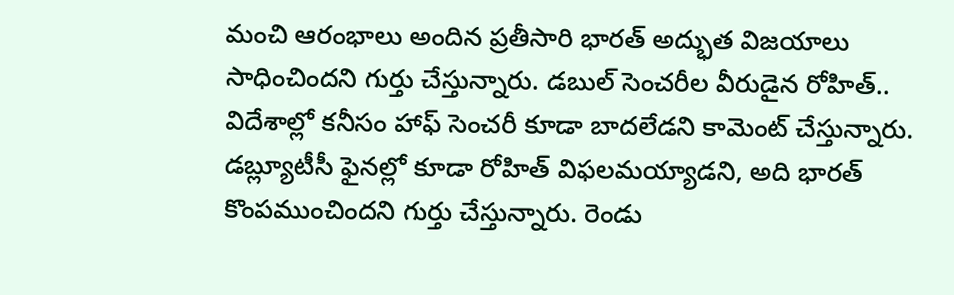మంచి ఆరంభాలు అందిన ప్రతీసారి భారత్ అద్భుత విజయాలు సాధించిందని గుర్తు చేస్తున్నారు. డబుల్ సెంచరీల వీరుడైన రోహిత్.. విదేశాల్లో కనీసం హాఫ్ సెంచరీ కూడా బాదలేడని కామెంట్ చేస్తున్నారు. డబ్ల్యూటీసీ ఫైనల్లో కూడా రోహిత్ విఫలమయ్యాడని, అది భారత్ కొంపముంచిందని గుర్తు చేస్తున్నారు. రెండు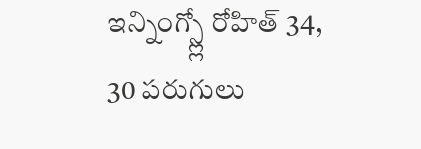ఇన్నింగ్స్ల్లో రోహిత్ 34, 30 పరుగులు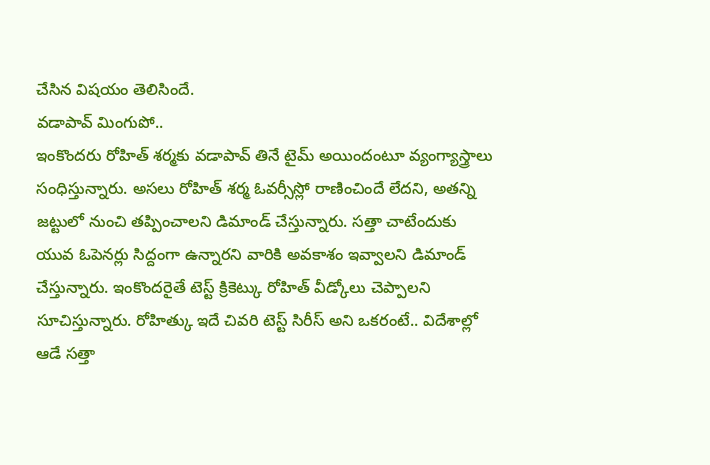చేసిన విషయం తెలిసిందే.
వడాపావ్ మింగుపో..
ఇంకొందరు రోహిత్ శర్మకు వడాపావ్ తినే టైమ్ అయిందంటూ వ్యంగ్యాస్త్రాలు సంధిస్తున్నారు. అసలు రోహిత్ శర్మ ఓవర్సీస్లో రాణించిందే లేదని, అతన్ని జట్టులో నుంచి తప్పించాలని డిమాండ్ చేస్తున్నారు. సత్తా చాటేందుకు యువ ఓపెనర్లు సిద్దంగా ఉన్నారని వారికి అవకాశం ఇవ్వాలని డిమాండ్ చేస్తున్నారు. ఇంకొందరైతే టెస్ట్ క్రికెట్కు రోహిత్ వీడ్కోలు చెప్పాలని సూచిస్తున్నారు. రోహిత్కు ఇదే చివరి టెస్ట్ సిరీస్ అని ఒకరంటే.. విదేశాల్లో ఆడే సత్తా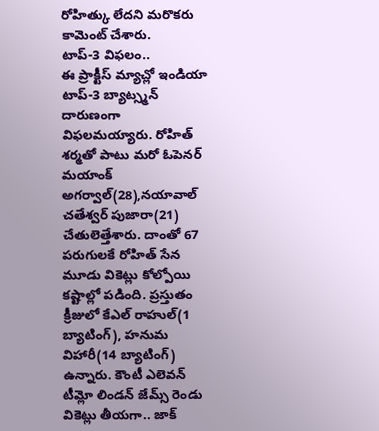రోహిత్కు లేదని మరొకరు కామెంట్ చేశారు.
టాప్-3 విఫలం..
ఈ ప్రాక్టీస్ మ్యాచ్లో ఇండియా టాప్-3 బ్యాట్స్మన్ దారుణంగా విఫలమయ్యారు. రోహిత్ శర్మతో పాటు మరో ఓపెనర్ మయాంక్ అగర్వాల్(28),నయావాల్ చతేశ్వర్ పుజారా(21) చేతులెత్తేశారు. దాంతో 67 పరుగులకే రోహిత్ సేన మూడు వికెట్లు కోల్పోయి కష్టాల్లో పడింది. ప్రస్తుతం క్రీజులో కేఎల్ రాహుల్(1 బ్యాటింగ్), హనుమ విహారీ(14 బ్యాటింగ్) ఉన్నారు. కౌంటీ ఎలెవన్ టీమ్లో లిండన్ జేమ్స్ రెండు వికెట్లు తీయగా.. జాక్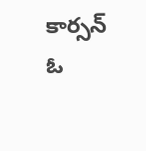కార్సన్ ఓ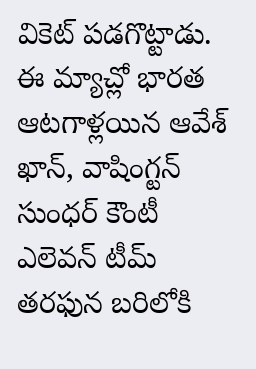వికెట్ పడగొట్టాడు. ఈ మ్యాచ్లో భారత ఆటగాళ్లయిన ఆవేశ్ ఖాన్, వాషింగ్టన్ సుంధర్ కౌంటీ ఎలెవన్ టీమ్ తరఫున బరిలోకి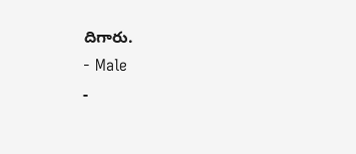దిగారు.
- Male
-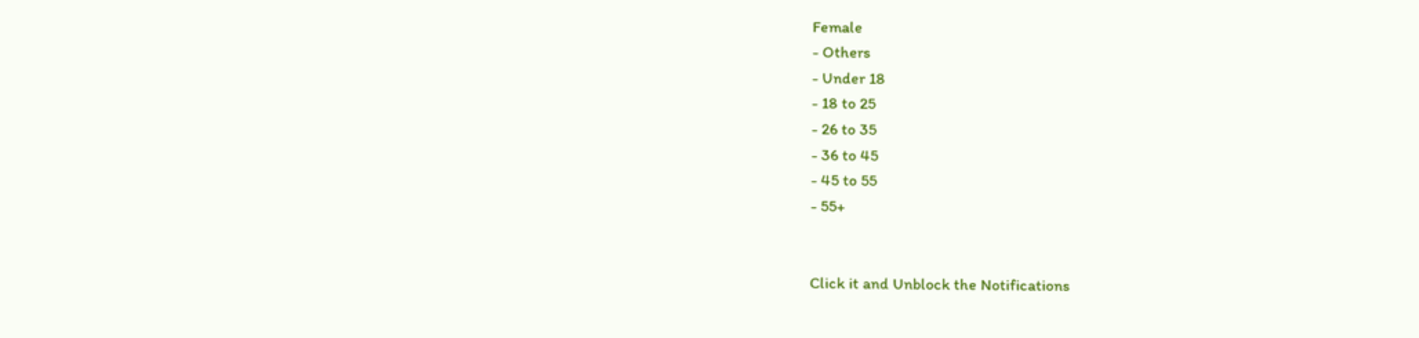Female
- Others
- Under 18
- 18 to 25
- 26 to 35
- 36 to 45
- 45 to 55
- 55+


Click it and Unblock the Notifications